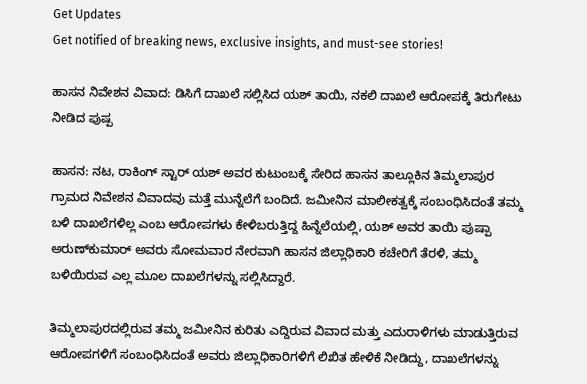Get Updates
Get notified of breaking news, exclusive insights, and must-see stories!

ಹಾಸನ ನಿವೇಶನ ವಿವಾದ: ಡಿಸಿಗೆ ದಾಖಲೆ ಸಲ್ಲಿಸಿದ ಯಶ್ ತಾಯಿ, ನಕಲಿ ದಾಖಲೆ ಆರೋಪಕ್ಕೆ ತಿರುಗೇಟು ನೀಡಿದ ಪುಷ್ಪ

ಹಾಸನ: ನಟ, ರಾಕಿಂಗ್ ಸ್ಟಾರ್ ಯಶ್ ಅವರ ಕುಟುಂಬಕ್ಕೆ ಸೇರಿದ ಹಾಸನ ತಾಲ್ಲೂಕಿನ ತಿಮ್ಮಲಾಪುರ ಗ್ರಾಮದ ನಿವೇಶನ ವಿವಾದವು ಮತ್ತೆ ಮುನ್ನೆಲೆಗೆ ಬಂದಿದೆ. ಜಮೀನಿನ ಮಾಲೀಕತ್ವಕ್ಕೆ ಸಂಬಂಧಿಸಿದಂತೆ ತಮ್ಮ ಬಳಿ ದಾಖಲೆಗಳಿಲ್ಲ ಎಂಬ ಆರೋಪಗಳು ಕೇಳಿಬರುತ್ತಿದ್ದ ಹಿನ್ನೆಲೆಯಲ್ಲಿ, ಯಶ್ ಅವರ ತಾಯಿ ಪುಷ್ಪಾ ಅರುಣ್‌ಕುಮಾರ್ ಅವರು ಸೋಮವಾರ ನೇರವಾಗಿ ಹಾಸನ ಜಿಲ್ಲಾಧಿಕಾರಿ ಕಚೇರಿಗೆ ತೆರಳಿ, ತಮ್ಮ ಬಳಿಯಿರುವ ಎಲ್ಲ ಮೂಲ ದಾಖಲೆಗಳನ್ನು ಸಲ್ಲಿಸಿದ್ದಾರೆ.

ತಿಮ್ಮಲಾಪುರದಲ್ಲಿರುವ ತಮ್ಮ ಜಮೀನಿನ ಕುರಿತು ಎದ್ದಿರುವ ವಿವಾದ ಮತ್ತು ಎದುರಾಳಿಗಳು ಮಾಡುತ್ತಿರುವ ಆರೋಪಗಳಿಗೆ ಸಂಬಂಧಿಸಿದಂತೆ ಅವರು ಜಿಲ್ಲಾಧಿಕಾರಿಗಳಿಗೆ ಲಿಖಿತ ಹೇಳಿಕೆ ನೀಡಿದ್ದು, ದಾಖಲೆಗಳನ್ನು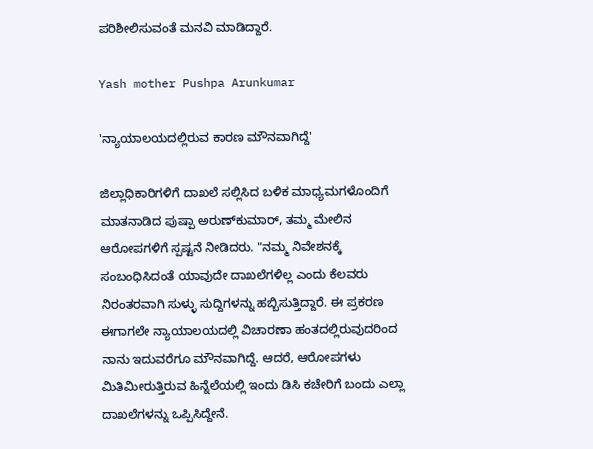ಪರಿಶೀಲಿಸುವಂತೆ ಮನವಿ ಮಾಡಿದ್ದಾರೆ.

Yash mother Pushpa Arunkumar

'ನ್ಯಾಯಾಲಯದಲ್ಲಿರುವ ಕಾರಣ ಮೌನವಾಗಿದ್ದೆ'

ಜಿಲ್ಲಾಧಿಕಾರಿಗಳಿಗೆ ದಾಖಲೆ ಸಲ್ಲಿಸಿದ ಬಳಿಕ ಮಾಧ್ಯಮಗಳೊಂದಿಗೆ ಮಾತನಾಡಿದ ಪುಷ್ಪಾ ಅರುಣ್‌ಕುಮಾರ್, ತಮ್ಮ ಮೇಲಿನ ಆರೋಪಗಳಿಗೆ ಸ್ಪಷ್ಟನೆ ನೀಡಿದರು. "ನಮ್ಮ ನಿವೇಶನಕ್ಕೆ ಸಂಬಂಧಿಸಿದಂತೆ ಯಾವುದೇ ದಾಖಲೆಗಳಿಲ್ಲ ಎಂದು ಕೆಲವರು ನಿರಂತರವಾಗಿ ಸುಳ್ಳು ಸುದ್ದಿಗಳನ್ನು ಹಬ್ಬಿಸುತ್ತಿದ್ದಾರೆ. ಈ ಪ್ರಕರಣ ಈಗಾಗಲೇ ನ್ಯಾಯಾಲಯದಲ್ಲಿ ವಿಚಾರಣಾ ಹಂತದಲ್ಲಿರುವುದರಿಂದ ನಾನು ಇದುವರೆಗೂ ಮೌನವಾಗಿದ್ದೆ. ಆದರೆ, ಆರೋಪಗಳು ಮಿತಿಮೀರುತ್ತಿರುವ ಹಿನ್ನೆಲೆಯಲ್ಲಿ ಇಂದು ಡಿಸಿ ಕಚೇರಿಗೆ ಬಂದು ಎಲ್ಲಾ ದಾಖಲೆಗಳನ್ನು ಒಪ್ಪಿಸಿದ್ದೇನೆ.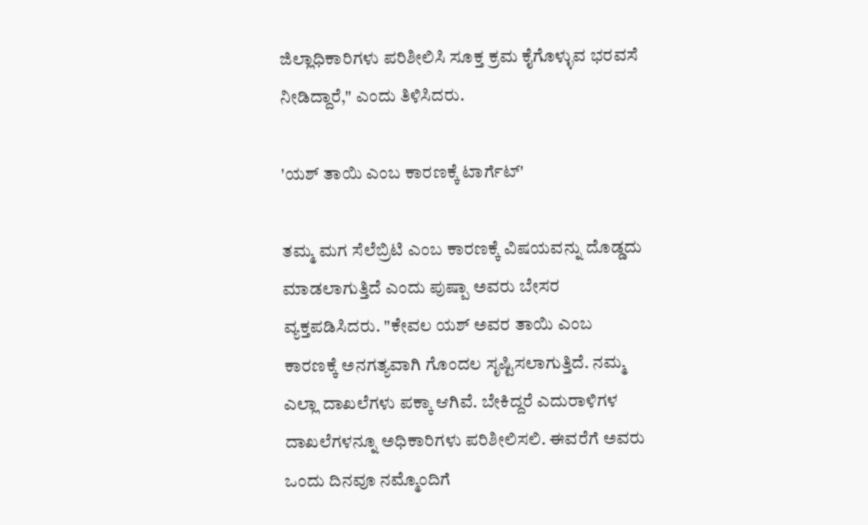ಜಿಲ್ಲಾಧಿಕಾರಿಗಳು ಪರಿಶೀಲಿಸಿ ಸೂಕ್ತ ಕ್ರಮ ಕೈಗೊಳ್ಳುವ ಭರವಸೆ ನೀಡಿದ್ದಾರೆ," ಎಂದು ತಿಳಿಸಿದರು.

'ಯಶ್ ತಾಯಿ ಎಂಬ ಕಾರಣಕ್ಕೆ ಟಾರ್ಗೆಟ್'

ತಮ್ಮ ಮಗ ಸೆಲೆಬ್ರಿಟಿ ಎಂಬ ಕಾರಣಕ್ಕೆ ವಿಷಯವನ್ನು ದೊಡ್ಡದು ಮಾಡಲಾಗುತ್ತಿದೆ ಎಂದು ಪುಷ್ಪಾ ಅವರು ಬೇಸರ ವ್ಯಕ್ತಪಡಿಸಿದರು. "ಕೇವಲ ಯಶ್ ಅವರ ತಾಯಿ ಎಂಬ ಕಾರಣಕ್ಕೆ ಅನಗತ್ಯವಾಗಿ ಗೊಂದಲ ಸೃಷ್ಟಿಸಲಾಗುತ್ತಿದೆ. ನಮ್ಮ ಎಲ್ಲಾ ದಾಖಲೆಗಳು ಪಕ್ಕಾ ಆಗಿವೆ. ಬೇಕಿದ್ದರೆ ಎದುರಾಳಿಗಳ ದಾಖಲೆಗಳನ್ನೂ ಅಧಿಕಾರಿಗಳು ಪರಿಶೀಲಿಸಲಿ. ಈವರೆಗೆ ಅವರು ಒಂದು ದಿನವೂ ನಮ್ಮೊಂದಿಗೆ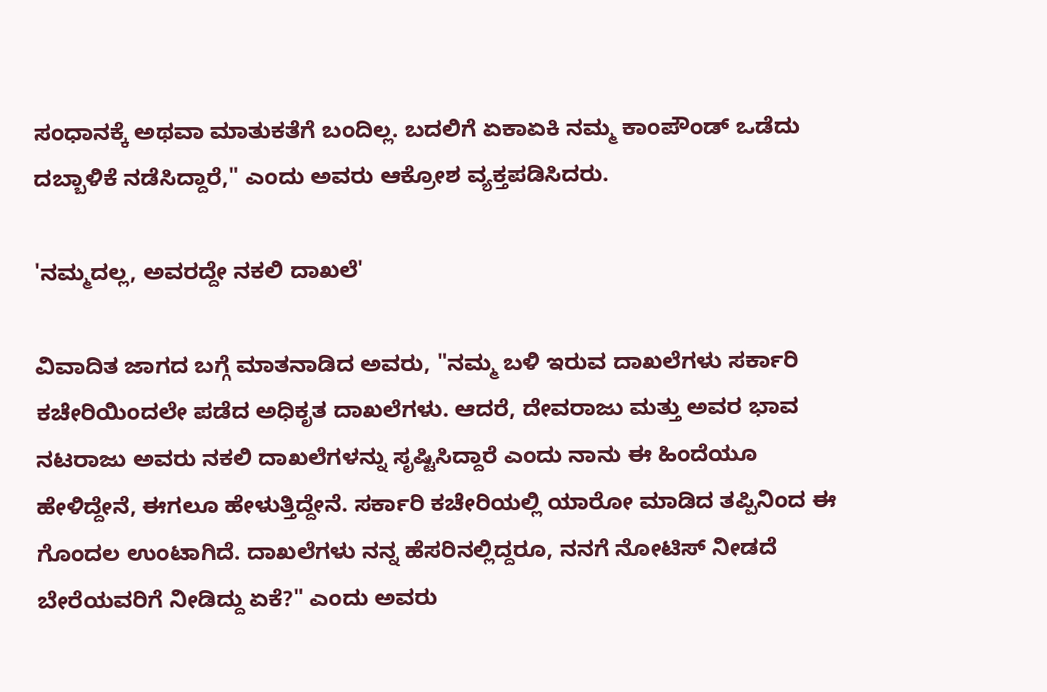ಸಂಧಾನಕ್ಕೆ ಅಥವಾ ಮಾತುಕತೆಗೆ ಬಂದಿಲ್ಲ. ಬದಲಿಗೆ ಏಕಾಏಕಿ ನಮ್ಮ ಕಾಂಪೌಂಡ್ ಒಡೆದು ದಬ್ಬಾಳಿಕೆ ನಡೆಸಿದ್ದಾರೆ," ಎಂದು ಅವರು ಆಕ್ರೋಶ ವ್ಯಕ್ತಪಡಿಸಿದರು.

'ನಮ್ಮದಲ್ಲ, ಅವರದ್ದೇ ನಕಲಿ ದಾಖಲೆ'

ವಿವಾದಿತ ಜಾಗದ ಬಗ್ಗೆ ಮಾತನಾಡಿದ ಅವರು, "ನಮ್ಮ ಬಳಿ ಇರುವ ದಾಖಲೆಗಳು ಸರ್ಕಾರಿ ಕಚೇರಿಯಿಂದಲೇ ಪಡೆದ ಅಧಿಕೃತ ದಾಖಲೆಗಳು. ಆದರೆ, ದೇವರಾಜು ಮತ್ತು ಅವರ ಭಾವ ನಟರಾಜು ಅವರು ನಕಲಿ ದಾಖಲೆಗಳನ್ನು ಸೃಷ್ಟಿಸಿದ್ದಾರೆ ಎಂದು ನಾನು ಈ ಹಿಂದೆಯೂ ಹೇಳಿದ್ದೇನೆ, ಈಗಲೂ ಹೇಳುತ್ತಿದ್ದೇನೆ. ಸರ್ಕಾರಿ ಕಚೇರಿಯಲ್ಲಿ ಯಾರೋ ಮಾಡಿದ ತಪ್ಪಿನಿಂದ ಈ ಗೊಂದಲ ಉಂಟಾಗಿದೆ. ದಾಖಲೆಗಳು ನನ್ನ ಹೆಸರಿನಲ್ಲಿದ್ದರೂ, ನನಗೆ ನೋಟಿಸ್ ನೀಡದೆ ಬೇರೆಯವರಿಗೆ ನೀಡಿದ್ದು ಏಕೆ?" ಎಂದು ಅವರು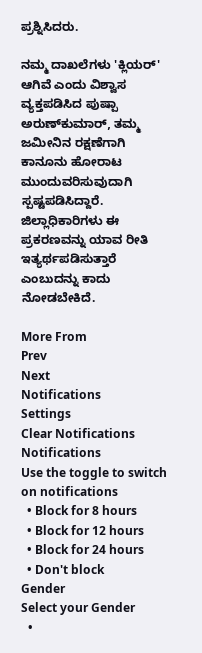ಪ್ರಶ್ನಿಸಿದರು.

ನಮ್ಮ ದಾಖಲೆಗಳು 'ಕ್ಲಿಯರ್' ಆಗಿವೆ ಎಂದು ವಿಶ್ವಾಸ ವ್ಯಕ್ತಪಡಿಸಿದ ಪುಷ್ಪಾ ಅರುಣ್‌ಕುಮಾರ್, ತಮ್ಮ ಜಮೀನಿನ ರಕ್ಷಣೆಗಾಗಿ ಕಾನೂನು ಹೋರಾಟ ಮುಂದುವರಿಸುವುದಾಗಿ ಸ್ಪಷ್ಟಪಡಿಸಿದ್ದಾರೆ. ಜಿಲ್ಲಾಧಿಕಾರಿಗಳು ಈ ಪ್ರಕರಣವನ್ನು ಯಾವ ರೀತಿ ಇತ್ಯರ್ಥಪಡಿಸುತ್ತಾರೆ ಎಂಬುದನ್ನು ಕಾದು ನೋಡಬೇಕಿದೆ.

More From
Prev
Next
Notifications
Settings
Clear Notifications
Notifications
Use the toggle to switch on notifications
  • Block for 8 hours
  • Block for 12 hours
  • Block for 24 hours
  • Don't block
Gender
Select your Gender
  •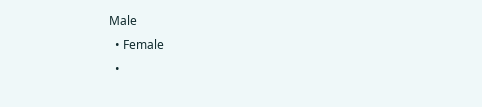Male
  • Female
  •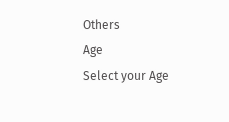Others
Age
Select your Age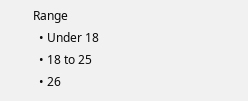Range
  • Under 18
  • 18 to 25
  • 26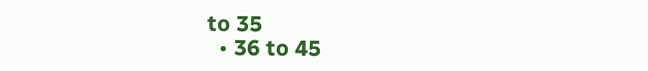to 35
  • 36 to 45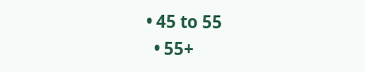• 45 to 55
  • 55+